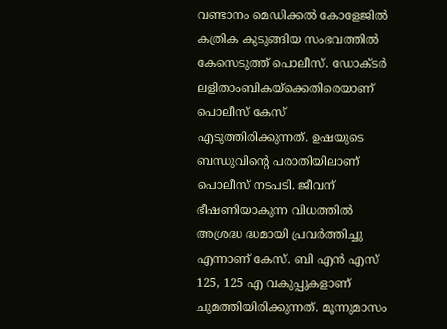വണ്ടാനം മെഡിക്കൽ കോളേജിൽ കത്രിക കുടുങ്ങിയ സംഭവത്തിൽ കേസെടുത്ത് പൊലീസ്. ഡോക്ടർ ലളിതാംബികയ്ക്കെതിരെയാണ് പൊലീസ് കേസ് എടുത്തിരിക്കുന്നത്. ഉഷയുടെ ബന്ധുവിന്റെ പരാതിയിലാണ് പൊലീസ് നടപടി. ജീവന് ഭീഷണിയാകുന്ന വിധത്തിൽ അശ്രദ്ധ ദ്ധമായി പ്രവർത്തിച്ചു എന്നാണ് കേസ്. ബി എൻ എസ് 125, 125 എ വകുപ്പുകളാണ് ചുമത്തിയിരിക്കുന്നത്. മൂന്നുമാസം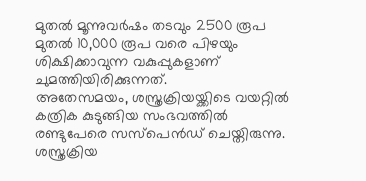മുതൽ മൂന്നുവർഷം തടവും 2500 രൂപ മുതൽ 10,000 രൂപ വരെ പിഴയും ശിക്ഷിക്കാവുന്ന വകുപ്പുകളാണ് ചുമത്തിയിരിക്കുന്നത്.
അതേസമയം, ശസ്ത്രക്രിയയ്ക്കിടെ വയറ്റിൽ കത്രിക കുടുങ്ങിയ സംഭവത്തിൽ രണ്ടുപേരെ സസ്പെൻഡ് ചെയ്തിരുന്നു. ശസ്ത്രക്രിയ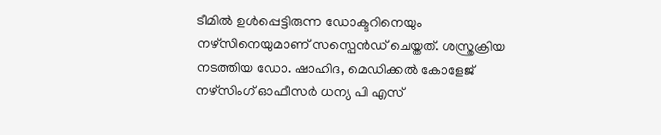ടീമിൽ ഉൾപ്പെട്ടിരുന്ന ഡോക്ടറിനെയും നഴ്സിനെയുമാണ് സസ്പെൻഡ് ചെയ്തത്. ശസ്ത്രക്രിയ നടത്തിയ ഡോ. ഷാഹിദ, മെഡിക്കൽ കോളേജ് നഴ്സിംഗ് ഓഫീസർ ധന്യ പി എസ്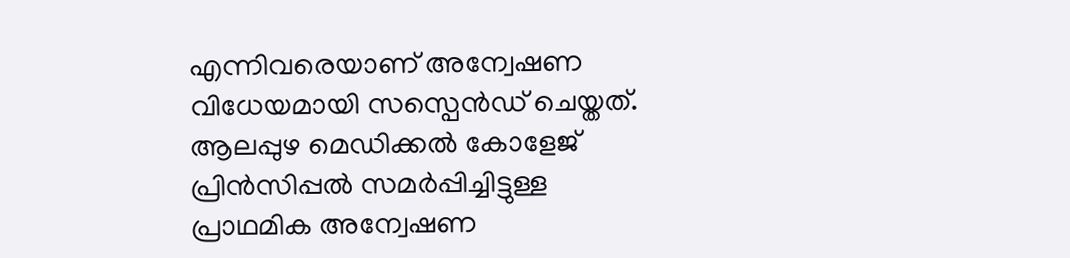എന്നിവരെയാണ് അന്വേഷണ വിധേയമായി സസ്പെൻഡ് ചെയ്തത്.
ആലപ്പുഴ മെഡിക്കൽ കോളേജ് പ്രിൻസിപ്പൽ സമർപ്പിച്ചിട്ടുള്ള പ്രാഥമിക അന്വേഷണ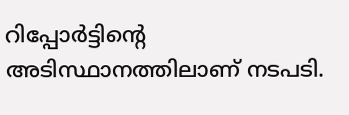റിപ്പോർട്ടിന്റെ അടിസ്ഥാനത്തിലാണ് നടപടി.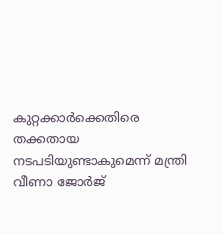കുറ്റക്കാർക്കെതിരെ തക്കതായ നടപടിയുണ്ടാകുമെന്ന് മന്ത്രി വീണാ ജോർജ്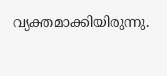വ്യക്തമാക്കിയിരുന്നു.